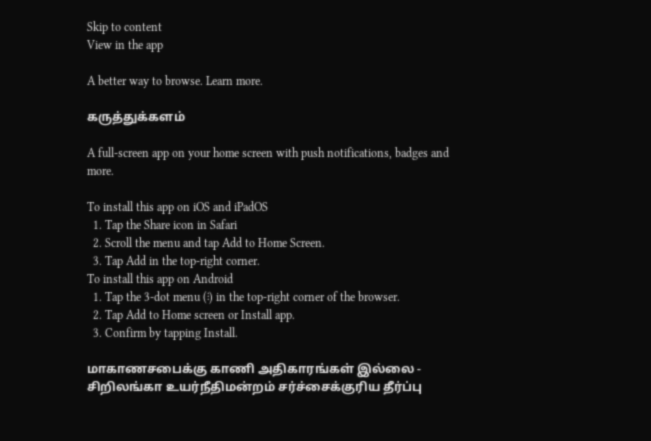Skip to content
View in the app

A better way to browse. Learn more.

கருத்துக்களம்

A full-screen app on your home screen with push notifications, badges and more.

To install this app on iOS and iPadOS
  1. Tap the Share icon in Safari
  2. Scroll the menu and tap Add to Home Screen.
  3. Tap Add in the top-right corner.
To install this app on Android
  1. Tap the 3-dot menu (⋮) in the top-right corner of the browser.
  2. Tap Add to Home screen or Install app.
  3. Confirm by tapping Install.

மாகாணசபைக்கு காணி அதிகாரங்கள் இல்லை - சிறிலங்கா உயர்நீதிமன்றம் சர்ச்சைக்குரிய தீர்ப்பு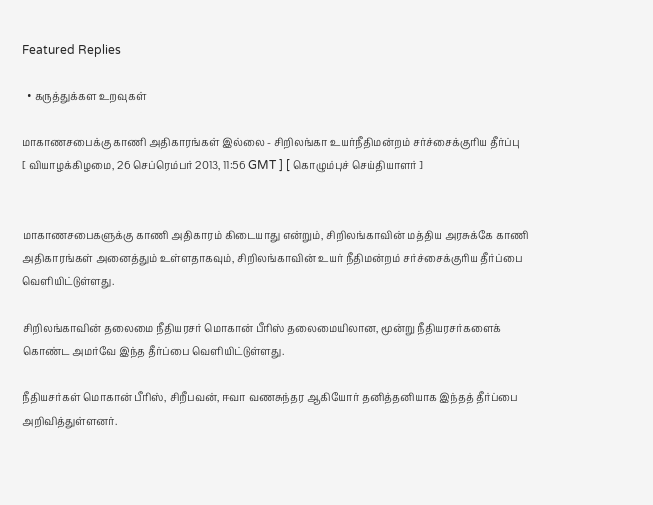Featured Replies

  • கருத்துக்கள உறவுகள்

மாகாணசபைக்கு காணி அதிகாரங்கள் இல்லை - சிறிலங்கா உயர்நீதிமன்றம் சர்ச்சைக்குரிய தீர்ப்பு
[ வியாழக்கிழமை, 26 செப்ரெம்பர் 2013, 11:56 GMT ] [ கொழும்புச் செய்தியாளர் ]


மாகாணசபைகளுக்கு காணி அதிகாரம் கிடையாது என்றும், சிறிலங்காவின் மத்திய அரசுக்கே காணி அதிகாரங்கள் அனைத்தும் உள்ளதாகவும், சிறிலங்காவின் உயர் நீதிமன்றம் சர்ச்சைக்குரிய தீர்ப்பை வெளியிட்டுள்ளது.

சிறிலங்காவின் தலைமை நீதியரசர் மொகான் பீரிஸ் தலைமையிலான, மூன்று நீதியரசர்களைக் கொண்ட அமர்வே இந்த தீர்ப்பை வெளியிட்டுள்ளது.

நீதியசர்கள் மொகான் பீரிஸ், சிறீபவன், ஈவா வணசுந்தர ஆகியோர் தனித்தனியாக இந்தத் தீர்ப்பை அறிவித்துள்ளனர்.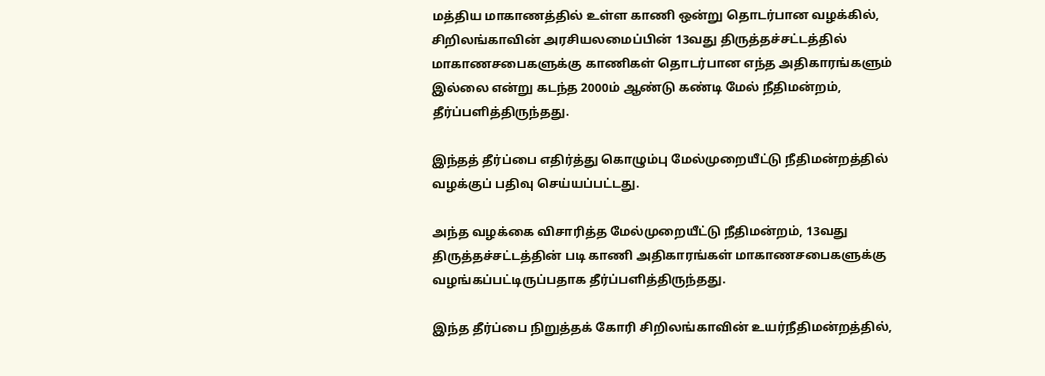மத்திய மாகாணத்தில் உள்ள காணி ஒன்று தொடர்பான வழக்கில், சிறிலங்காவின் அரசியலமைப்பின் 13வது திருத்தச்சட்டத்தில் மாகாணசபைகளுக்கு காணிகள் தொடர்பான எந்த அதிகாரங்களும் இல்லை என்று கடந்த 2000ம் ஆண்டு கண்டி மேல் நீதிமன்றம், தீர்ப்பளித்திருந்தது.

இந்தத் தீர்ப்பை எதிர்த்து கொழும்பு மேல்முறையீட்டு நீதிமன்றத்தில் வழக்குப் பதிவு செய்யப்பட்டது.

அந்த வழக்கை விசாரித்த மேல்முறையீட்டு நீதிமன்றம், 13வது திருத்தச்சட்டத்தின் படி காணி அதிகாரங்கள் மாகாணசபைகளுக்கு வழங்கப்பட்டிருப்பதாக தீர்ப்பளித்திருந்தது.

இந்த தீர்ப்பை நிறுத்தக் கோரி சிறிலங்காவின் உயர்நீதிமன்றத்தில்,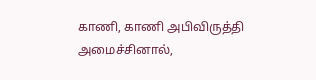காணி, காணி அபிவிருத்தி அமைச்சினால்,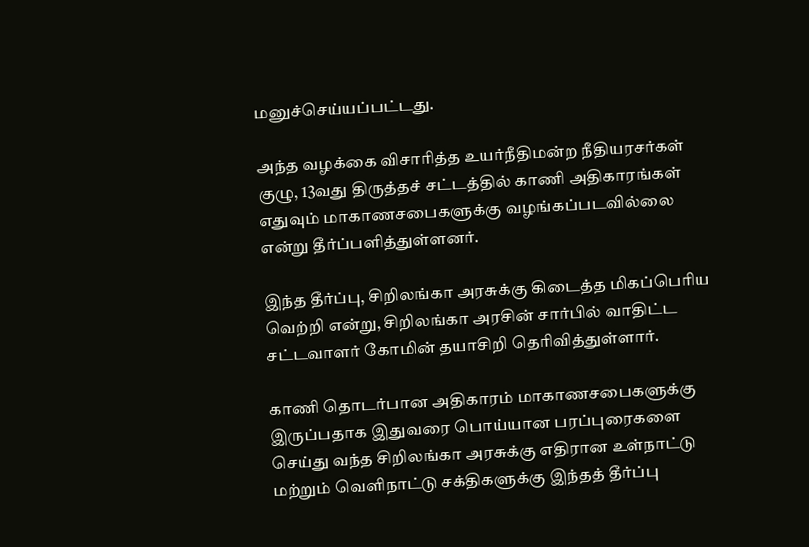மனுச்செய்யப்பட்டது.

அந்த வழக்கை விசாரித்த உயர்நீதிமன்ற நீதியரசர்கள் குழு, 13வது திருத்தச் சட்டத்தில் காணி அதிகாரங்கள் எதுவும் மாகாணசபைகளுக்கு வழங்கப்படவில்லை என்று தீர்ப்பளித்துள்ளனர்.

இந்த தீர்ப்பு, சிறிலங்கா அரசுக்கு கிடைத்த மிகப்பெரிய வெற்றி என்று, சிறிலங்கா அரசின் சார்பில் வாதிட்ட சட்டவாளர் கோமின் தயாசிறி தெரிவித்துள்ளார்.

காணி தொடர்பான அதிகாரம் மாகாணசபைகளுக்கு இருப்பதாக இதுவரை பொய்யான பரப்புரைகளை செய்து வந்த சிறிலங்கா அரசுக்கு எதிரான உள்நாட்டு மற்றும் வெளிநாட்டு சக்திகளுக்கு இந்தத் தீர்ப்பு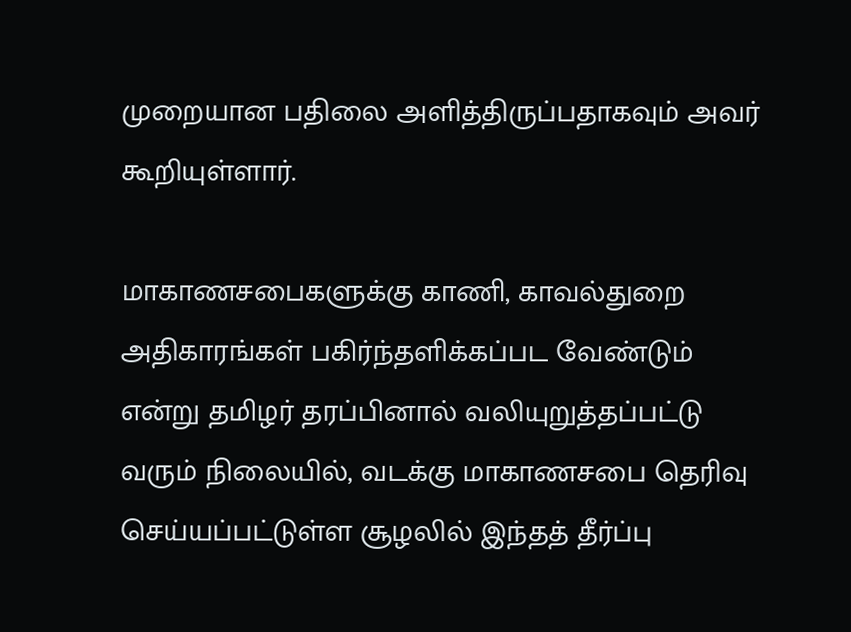முறையான பதிலை அளித்திருப்பதாகவும் அவர் கூறியுள்ளார்.

மாகாணசபைகளுக்கு காணி, காவல்துறை அதிகாரங்கள் பகிர்ந்தளிக்கப்பட வேண்டும் என்று தமிழர் தரப்பினால் வலியுறுத்தப்பட்டு வரும் நிலையில், வடக்கு மாகாணசபை தெரிவு செய்யப்பட்டுள்ள சூழலில் இந்தத் தீர்ப்பு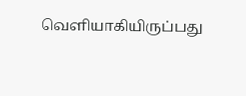வெளியாகியிருப்பது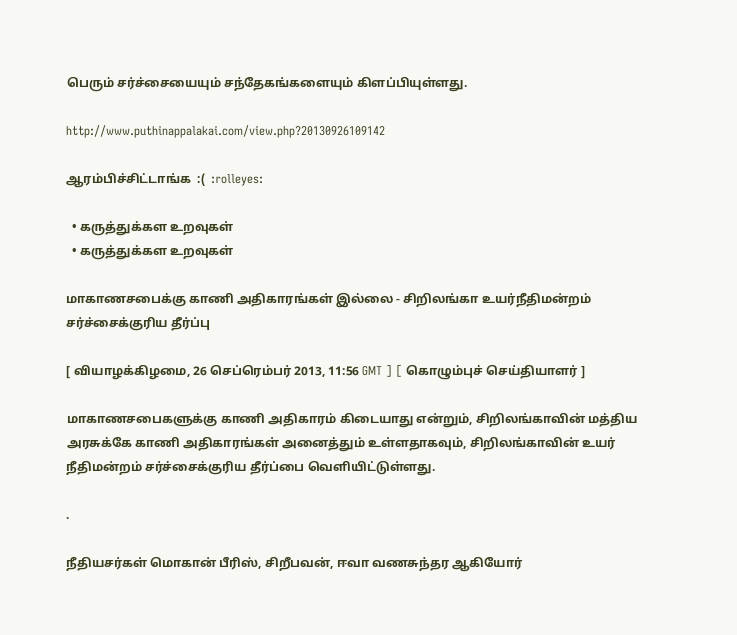பெரும் சர்ச்சையையும் சந்தேகங்களையும் கிளப்பியுள்ளது.

http://www.puthinappalakai.com/view.php?20130926109142

ஆரம்பிச்சிட்டாங்க  :(  :rolleyes:

  • கருத்துக்கள உறவுகள்
  • கருத்துக்கள உறவுகள்

மாகாணசபைக்கு காணி அதிகாரங்கள் இல்லை - சிறிலங்கா உயர்நீதிமன்றம் சர்ச்சைக்குரிய தீர்ப்பு

[ வியாழக்கிழமை, 26 செப்ரெம்பர் 2013, 11:56 GMT ] [ கொழும்புச் செய்தியாளர் ]

மாகாணசபைகளுக்கு காணி அதிகாரம் கிடையாது என்றும், சிறிலங்காவின் மத்திய அரசுக்கே காணி அதிகாரங்கள் அனைத்தும் உள்ளதாகவும், சிறிலங்காவின் உயர் நீதிமன்றம் சர்ச்சைக்குரிய தீர்ப்பை வெளியிட்டுள்ளது.

.

நீதியசர்கள் மொகான் பீரிஸ், சிறீபவன், ஈவா வணசுந்தர ஆகியோர்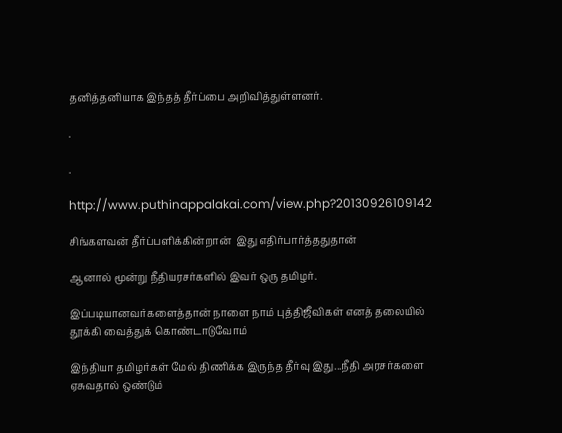தனித்தனியாக இந்தத் தீர்ப்பை அறிவித்துள்ளனர்.

.

.

http://www.puthinappalakai.com/view.php?20130926109142

சிங்களவன் தீர்ப்பளிக்கின்றான்  இது எதிர்பார்த்ததுதான்

ஆனால் மூன்று நீதியரசர்களில் இவர் ஒரு தமிழர்.

இப்படியானவர்களைத்தான் நாளை நாம் புத்திஜீவிகள் எனத் தலையில்  தூக்கி வைத்துக் கொண்டாடுவோம்

இந்தியா தமிழர்கள் மேல் திணிக்க இருந்த தீர்வு இது...நீதி அரசர்களை ஏசுவதால் ஒண்டும்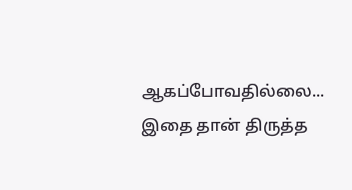ஆகப்போவதில்லை... இதை தான் திருத்த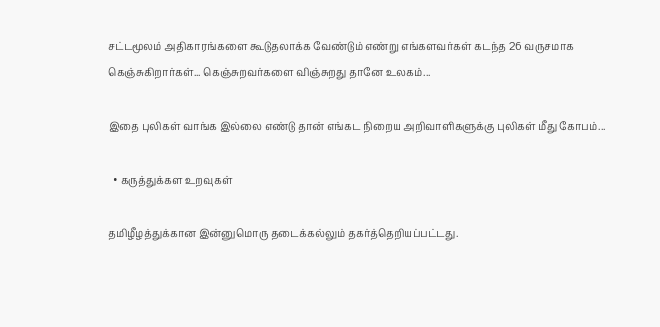சட்டமூலம் அதிகாரங்களை கூடுதலாக்க வேண்டும் எண்று எங்களவர்கள் கடந்த 26 வருசமாக கெஞ்சுகிறார்கள்... கெஞ்சுறவர்களை விஞ்சுறது தானே உலகம்...

இதை புலிகள் வாங்க இல்லை எண்டு தான் எங்கட நிறைய அறிவாளிகளுக்கு புலிகள் மீது கோபம்...

  • கருத்துக்கள உறவுகள்

தமிழீழத்துக்கான இன்னுமொரு தடைக்கல்லும் தகர்த்தெறியப்பட்டது.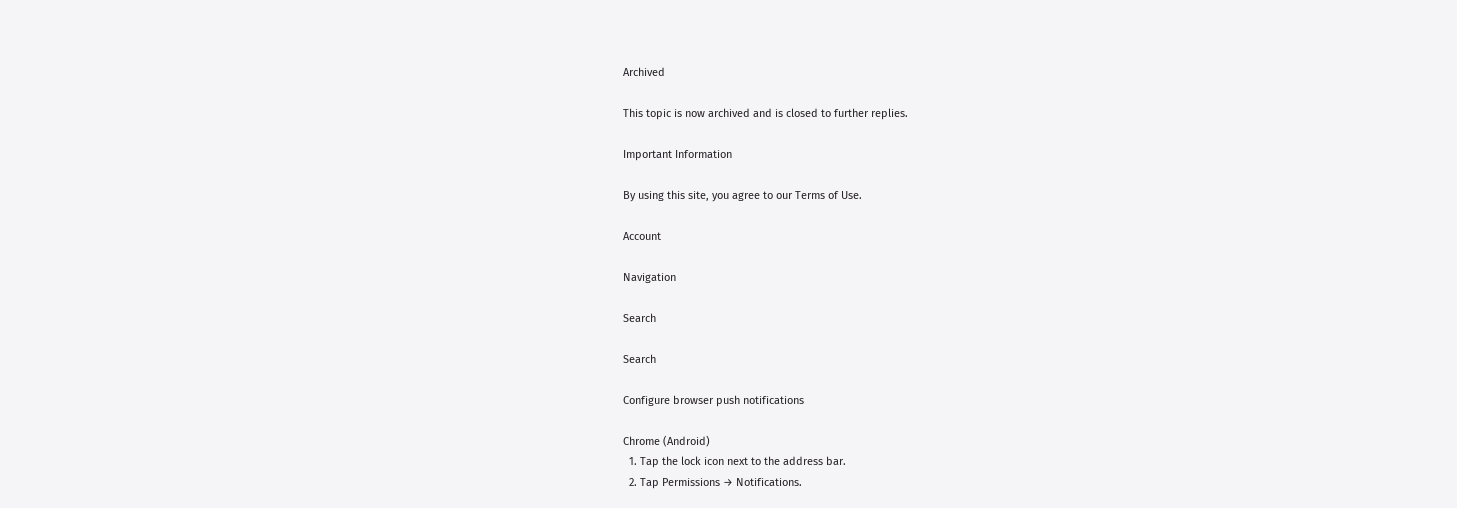Archived

This topic is now archived and is closed to further replies.

Important Information

By using this site, you agree to our Terms of Use.

Account

Navigation

Search

Search

Configure browser push notifications

Chrome (Android)
  1. Tap the lock icon next to the address bar.
  2. Tap Permissions → Notifications.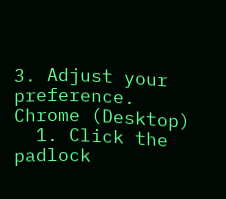3. Adjust your preference.
Chrome (Desktop)
  1. Click the padlock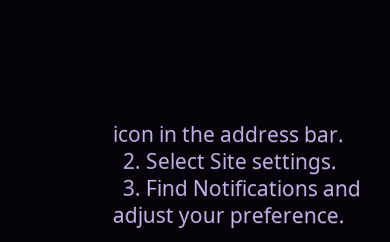icon in the address bar.
  2. Select Site settings.
  3. Find Notifications and adjust your preference.